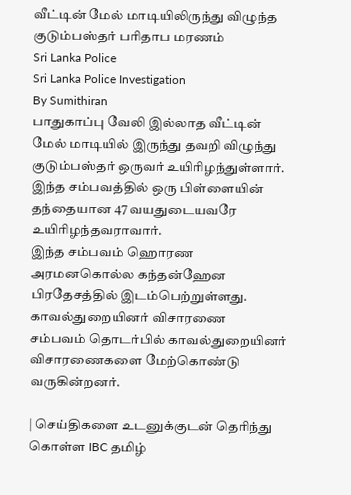வீட்டின் மேல் மாடியிலிருந்து விழுந்த குடும்பஸ்தர் பரிதாப மரணம்
Sri Lanka Police
Sri Lanka Police Investigation
By Sumithiran
பாதுகாப்பு வேலி இல்லாத வீட்டின் மேல் மாடியில் இருந்து தவறி விழுந்து குடும்பஸ்தர் ஒருவர் உயிரிழந்துள்ளார்.
இந்த சம்பவத்தில் ஒரு பிள்ளையின் தந்தையான 47 வயதுடையவரே உயிரிழந்தவராவார்.
இந்த சம்பவம் ஹொரண அரமனகொல்ல கந்தன்ஹேன பிரதேசத்தில் இடம்பெற்றுள்ளது.
காவல்துறையினர் விசாரணை
சம்பவம் தொடர்பில் காவல்துறையினர் விசாரணைகளை மேற்கொண்டு வருகின்றனர்.

| செய்திகளை உடனுக்குடன் தெரிந்து கொள்ள IBC தமிழ்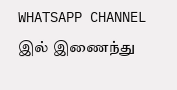WHATSAPP CHANNEL இல் இணைந்து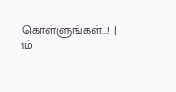கொள்ளுங்கள்...! |
1ம்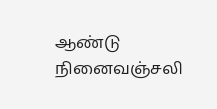ஆண்டு நினைவஞ்சலி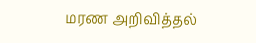மரண அறிவித்தல்